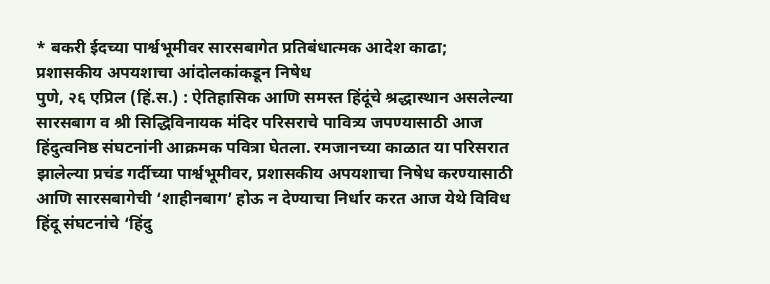* बकरी ईदच्या पार्श्वभूमीवर सारसबागेत प्रतिबंधात्मक आदेश काढा; प्रशासकीय अपयशाचा आंदोलकांकडून निषेध
पुणे, २६ एप्रिल (हिं.स.) : ऐतिहासिक आणि समस्त हिंदूंचे श्रद्धास्थान असलेल्या सारसबाग व श्री सिद्धिविनायक मंदिर परिसराचे पावित्र्य जपण्यासाठी आज हिंदुत्वनिष्ठ संघटनांनी आक्रमक पवित्रा घेतला. रमजानच्या काळात या परिसरात झालेल्या प्रचंड गर्दीच्या पार्श्वभूमीवर, प्रशासकीय अपयशाचा निषेध करण्यासाठी आणि सारसबागेची ‘शाहीनबाग’ होऊ न देण्याचा निर्धार करत आज येथे विविध हिंदू संघटनांचे ‘हिंदु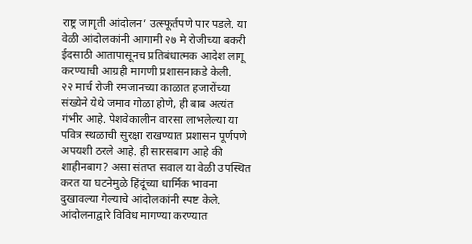राष्ट्र जागृती आंदोलन’ उत्स्फूर्तपणे पार पडले. या वेळी आंदोलकांनी आगामी २७ मे रोजीच्या बकरी ईदसाठी आतापासूनच प्रतिबंधात्मक आदेश लागू करण्याची आग्रही मागणी प्रशासनाकडे केली.
२२ मार्च रोजी रमजानच्या काळात हजारोंच्या संख्येने येथे जमाव गोळा होणे, ही बाब अत्यंत गंभीर आहे. पेशवेकालीन वारसा लाभलेल्या या पवित्र स्थळाची सुरक्षा राखण्यात प्रशासन पूर्णपणे अपयशी ठरले आहे. ही सारसबाग आहे की शाहीनबाग? असा संतप्त सवाल या वेळी उपस्थित करत या घटनेमुळे हिंदूंच्या धार्मिक भावना दुखावल्या गेल्याचे आंदोलकांनी स्पष्ट केले.
आंदोलनाद्वारे विविध मागण्या करण्यात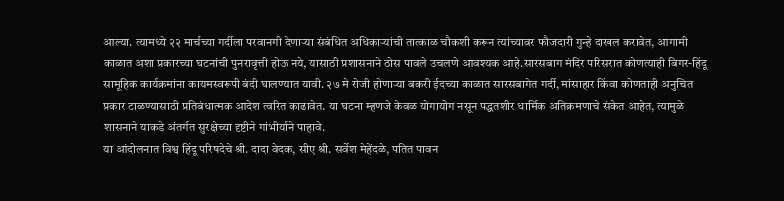आल्या. त्यामध्ये २२ मार्चच्या गर्दीला परवानगी देणाऱ्या संबंधित अधिकाऱ्यांची तात्काळ चौकशी करून त्यांच्यावर फौजदारी गुन्हे दाखल करावेत, आगामी काळात अशा प्रकारच्या घटनांची पुनरावृत्ती होऊ नये, यासाठी प्रशासनाने ठोस पावले उचलणे आवश्यक आहे.सारसबाग मंदिर परिसरात कोणत्याही बिगर-हिंदू सामूहिक कार्यक्रमांना कायमस्वरूपी बंदी घालण्यात यावी. २७ मे रोजी होणाऱ्या बकरी ईदच्या काळात सारसबागेत गर्दी, मांसाहार किंवा कोणताही अनुचित प्रकार टाळण्यासाठी प्रतिबंधात्मक आदेश त्वरित काढावेत. या घटना म्हणजे केवळ योगायोग नसून पद्धतशीर धार्मिक अतिक्रमणाचे संकेत आहेत, त्यामुळे शासनाने याकडे अंतर्गत सुरक्षेच्या दृष्टीने गांभीर्याने पाहावे.
या आंदोलनात विश्व हिंदू परिषदेचे श्री. दादा वेदक, सीए श्री. सर्वेश मेहेंदळे, पतित पावन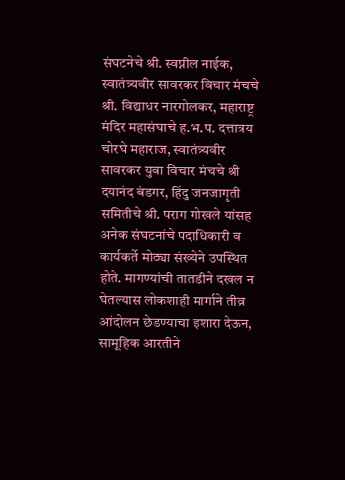संघटनेचे श्री. स्वप्नील नाईक, स्वातंत्र्यवीर सावरकर विचार मंचचे श्री. विद्याधर नारगोलकर, महाराष्ट्र मंदिर महासंघाचे ह.भ.प. दत्तात्रय चोरघे महाराज, स्वातंत्र्यवीर सावरकर युवा विचार मंचचे श्री दयानंद बंडगर, हिंदु जनजागृती समितीचे श्री. पराग गोखले यांसह अनेक संघटनांचे पदाधिकारी व कार्यकर्ते मोठ्या संख्येने उपस्थित होते. मागण्यांची तातडीने दखल न घेतल्यास लोकशाही मार्गाने तीव्र आंदोलन छेडण्याचा इशारा देऊन, सामूहिक आरतीने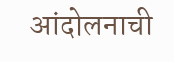आंदोलनाची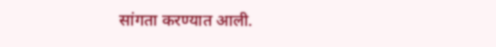सांगता करण्यात आली.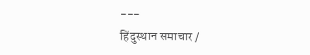---
हिंदुस्थान समाचार /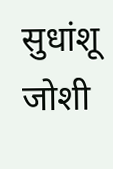सुधांशू जोशी